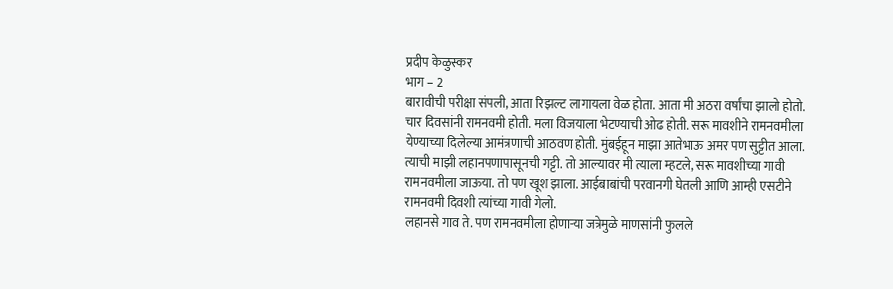प्रदीप केळुस्कर
भाग – 2
बारावीची परीक्षा संपली, आता रिझल्ट लागायला वेळ होता. आता मी अठरा वर्षांचा झालो होतो. चार दिवसांनी रामनवमी होती. मला विजयाला भेटण्याची ओढ होती. सरू मावशीने रामनवमीला येण्याच्या दिलेल्या आमंत्रणाची आठवण होती. मुंबईहून माझा आतेभाऊ अमर पण सुट्टीत आला. त्याची माझी लहानपणापासूनची गट्टी. तो आल्यावर मी त्याला म्हटले, सरू मावशीच्या गावी रामनवमीला जाऊया. तो पण खूश झाला. आईबाबांची परवानगी घेतली आणि आम्ही एसटीने रामनवमी दिवशी त्यांच्या गावी गेलो.
लहानसे गाव ते. पण रामनवमीला होणाऱ्या जत्रेमुळे माणसांनी फुलले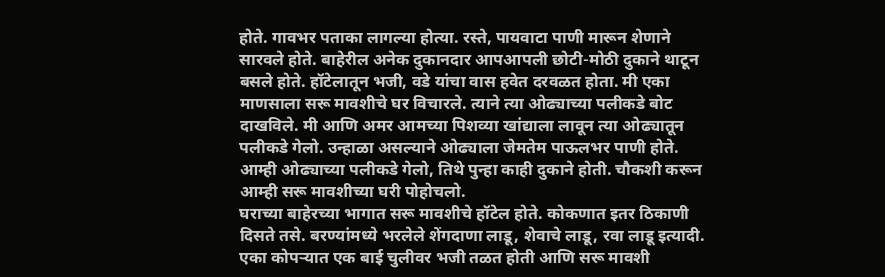होते. गावभर पताका लागल्या होत्या. रस्ते, पायवाटा पाणी मारून शेणाने सारवले होते. बाहेरील अनेक दुकानदार आपआपली छोटी-मोठी दुकाने थाटून बसले होते. हॉटेलातून भजी, वडे यांचा वास हवेत दरवळत होता. मी एका माणसाला सरू मावशीचे घर विचारले. त्याने त्या ओढ्याच्या पलीकडे बोट दाखविले. मी आणि अमर आमच्या पिशव्या खांद्याला लावून त्या ओढ्यातून पलीकडे गेलो. उन्हाळा असल्याने ओढ्याला जेमतेम पाऊलभर पाणी होते. आम्ही ओढ्याच्या पलीकडे गेलो, तिथे पुन्हा काही दुकाने होती. चौकशी करून आम्ही सरू मावशीच्या घरी पोहोचलो.
घराच्या बाहेरच्या भागात सरू मावशीचे हॉटेल होते. कोकणात इतर ठिकाणी दिसते तसे. बरण्यांमध्ये भरलेले शेंगदाणा लाडू, शेवाचे लाडू, रवा लाडू इत्यादी. एका कोपऱ्यात एक बाई चुलीवर भजी तळत होती आणि सरू मावशी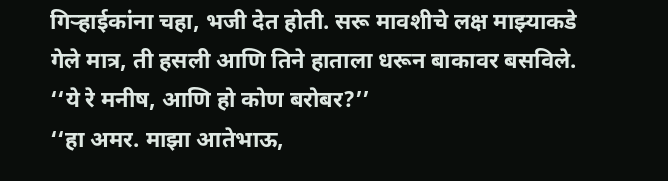गिऱ्हाईकांना चहा, भजी देत होती. सरू मावशीचे लक्ष माझ्याकडे गेले मात्र, ती हसली आणि तिने हाताला धरून बाकावर बसविले.
‘‘ये रे मनीष, आणि हो कोण बरोबर?’’
‘‘हा अमर. माझा आतेभाऊ,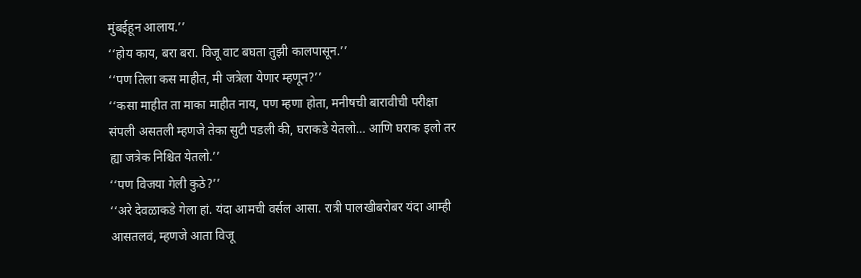मुंबईहून आलाय.’’
‘‘होय काय, बरा बरा. विजू वाट बघता तुझी कालपासून.’’
‘‘पण तिला कस माहीत, मी जत्रेला येणार म्हणून?’’
‘‘कसा माहीत ता माका माहीत नाय, पण म्हणा होता, मनीषची बारावीची परीक्षा संपली असतली म्हणजे तेका सुटी पडली की, घराकडे येतलो… आणि घराक इलो तर ह्या जत्रेक निश्चित येतलो.’’
‘‘पण विजया गेली कुठे?’’
‘‘अरे देवळाकडे गेला हां. यंदा आमची वर्सल आसा. रात्री पालखीबरोबर यंदा आम्ही आसतलवं, म्हणजे आता विजू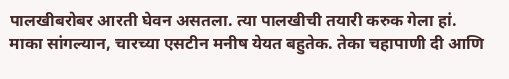पालखीबरोबर आरती घेवन असतला. त्या पालखीची तयारी करुक गेला हां. माका सांगल्यान, चारच्या एसटीन मनीष येयत बहुतेक. तेका चहापाणी दी आणि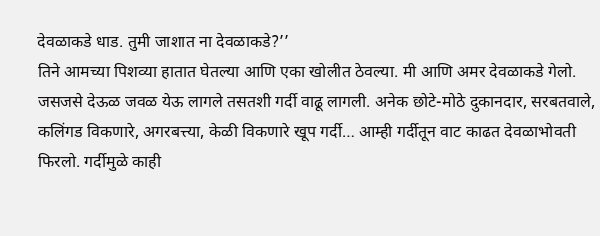देवळाकडे धाड. तुमी जाशात ना देवळाकडे?’’
तिने आमच्या पिशव्या हातात घेतल्या आणि एका खोलीत ठेवल्या. मी आणि अमर देवळाकडे गेलो. जसजसे देऊळ जवळ येऊ लागले तसतशी गर्दी वाढू लागली. अनेक छोटे-मोठे दुकानदार, सरबतवाले, कलिंगड विकणारे, अगरबत्त्या, केळी विकणारे खूप गर्दी… आम्ही गर्दीतून वाट काढत देवळाभोवती फिरलो. गर्दीमुळे काही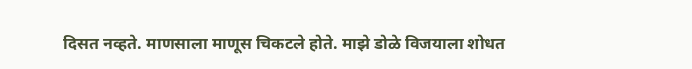दिसत नव्हते. माणसाला माणूस चिकटले होते. माझे डोळे विजयाला शोधत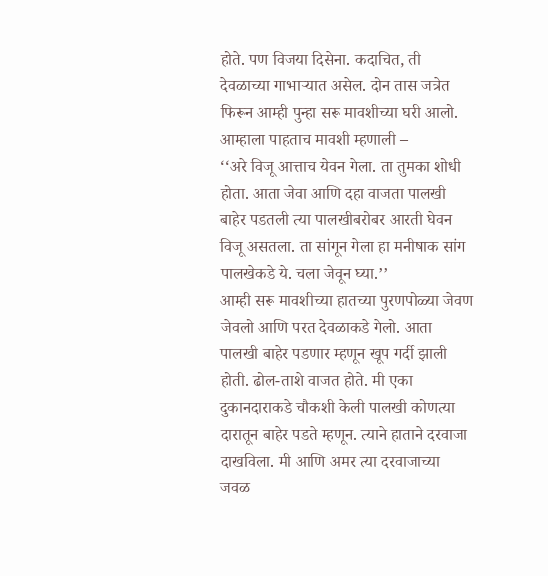होते. पण विजया दिसेना. कदाचित, ती देवळाच्या गाभाऱ्यात असेल. दोन तास जत्रेत फिरून आम्ही पुन्हा सरू मावशीच्या घरी आलो. आम्हाला पाहताच मावशी म्हणाली –
‘‘अरे विजू आत्ताच येवन गेला. ता तुमका शोधी होता. आता जेवा आणि दहा वाजता पालखी बाहेर पडतली त्या पालखीबरोबर आरती घेवन विजू असतला. ता सांगून गेला हा मनीषाक सांग पालखेकडे ये. चला जेवून घ्या.’’
आम्ही सरू मावशीच्या हातच्या पुरणपोळ्या जेवण जेवलो आणि परत देवळाकडे गेलो. आता पालखी बाहेर पडणार म्हणून खूप गर्दी झाली होती. ढोल-ताशे वाजत होते. मी एका दुकानदाराकडे चौकशी केली पालखी कोणत्या दारातून बाहेर पडते म्हणून. त्याने हाताने दरवाजा दाखविला. मी आणि अमर त्या दरवाजाच्या जवळ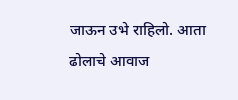जाऊन उभे राहिलो. आता ढोलाचे आवाज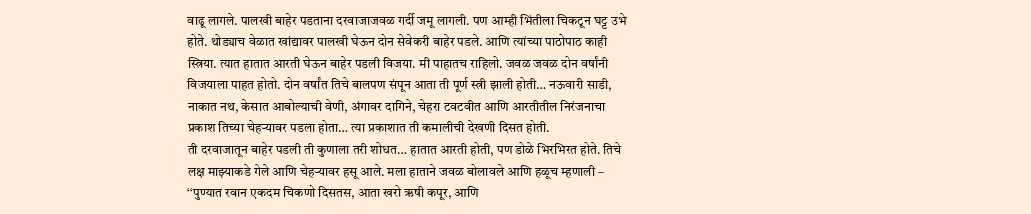वाढू लागले. पालखी बाहेर पडताना दरवाजाजवळ गर्दी जमू लागली. पण आम्ही भिंतीला चिकटून घट्ट उभे होते. थोड्याच वेळात खांद्यावर पालखी घेऊन दोन सेवेकरी बाहेर पडले. आणि त्यांच्या पाठोपाठ काही स्त्रिया. त्यात हातात आरती घेऊन बाहेर पडली विजया. मी पाहातच राहिलो. जवळ जवळ दोन वर्षांनी विजयाला पाहत होतो. दोन वर्षांत तिचे बालपण संपून आता ती पूर्ण स्त्री झाली होती… नऊवारी साडी, नाकात नथ, केसात आबोल्याची वेणी, अंगावर दागिने, चेहरा टवटवीत आणि आरतीतील निरंजनाचा प्रकाश तिच्या चेहऱ्यावर पडला होता… त्या प्रकाशात ती कमालीची देखणी दिसत होती.
ती दरवाजातून बाहेर पडली ती कुणाला तरी शोधत… हातात आरती होती, पण डोळे भिरभिरत होते. तिचे लक्ष माझ्याकडे गेले आणि चेहऱ्यावर हसू आले. मला हाताने जवळ बोलावले आणि हळूच म्हणाली –
‘‘पुण्यात रवान एकदम चिकणो दिसतस, आता खरो ऋषी कपूर, आणि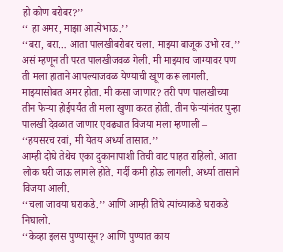हो कोण बरोबर?’’
‘‘ हा अमर, माझा आत्येभाऊ.’’
‘‘बरा, बरा… आता पालखीबरोबर चला. माझ्या बाजूक उभो रव.’’ असं म्हणून ती परत पालखीजवळ गेली. मी माझ्याच जाग्यावर पण ती मला हाताने आपल्याजवळ येण्याची खूण करू लागली. माझ्यासोबत अमर होता. मी कसा जाणार? तरी पण पालखीच्या तीन फेऱ्या होईपर्यंत ती मला खुणा करत होती. तीन फेऱ्यांनंतर पुन्हा पालखी देवळात जाणार एवढ्यात विजया मला म्हणाली –
‘‘हयसरच रवां, मी येतय अर्ध्या तासात.’’
आम्ही दोघे तेथेच एका दुकानापाशी तिची वाट पाहत राहिलो. आता लोक घरी जाऊ लागले होते. गर्दी कमी होऊ लागली. अर्ध्या तासाने विजया आली.
‘‘चला जावया घराकडे.’’ आणि आम्ही तिघे त्यांच्याकडे घराकडे निघालो.
‘‘केव्हा इलस पुण्यासून? आणि पुण्यात काय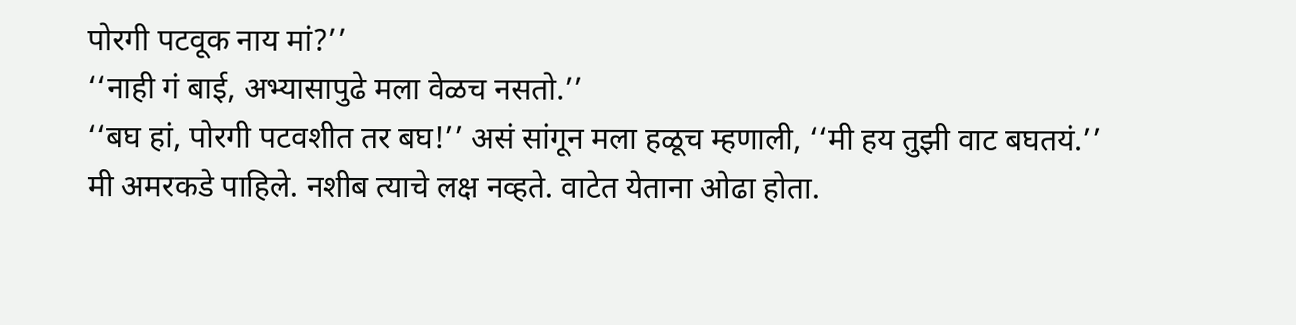पोरगी पटवूक नाय मां?’’
‘‘नाही गं बाई, अभ्यासापुढे मला वेळच नसतो.’’
‘‘बघ हां, पोरगी पटवशीत तर बघ!’’ असं सांगून मला हळूच म्हणाली, ‘‘मी हय तुझी वाट बघतयं.’’
मी अमरकडे पाहिले. नशीब त्याचे लक्ष नव्हते. वाटेत येताना ओढा होता.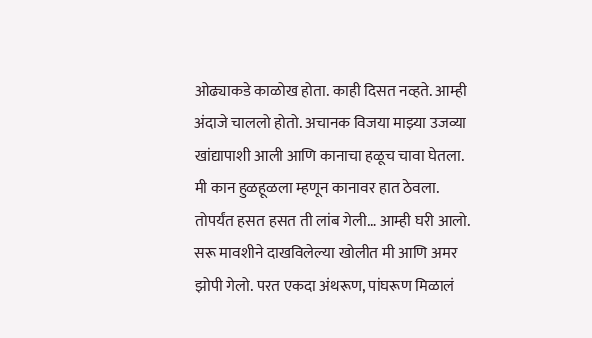ओढ्याकडे काळोख होता. काही दिसत नव्हते. आम्ही अंदाजे चाललो होतो. अचानक विजया माझ्या उजव्या खांद्यापाशी आली आणि कानाचा हळूच चावा घेतला. मी कान हुळहूळला म्हणून कानावर हात ठेवला. तोपर्यंत हसत हसत ती लांब गेली… आम्ही घरी आलो. सरू मावशीने दाखविलेल्या खोलीत मी आणि अमर झोपी गेलो. परत एकदा अंथरूण, पांघरूण मिळालं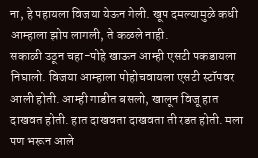ना, हे पहायला विजया येऊन गेली. खूप दमल्यामुळे कधी आम्हाला झोप लागली, ते कळले नाही.
सकाळी उठून चहा-पोहे खाऊन आम्ही एसटी पकडायला निघालो. विजया आम्हाला पोहोचवायला एसटी स्टॉपवर आली होती. आम्ही गाडीत बसलो, खालून विजू हात दाखवत होती. हात दाखवता दाखवता ती रडत होती. मला पण भरून आले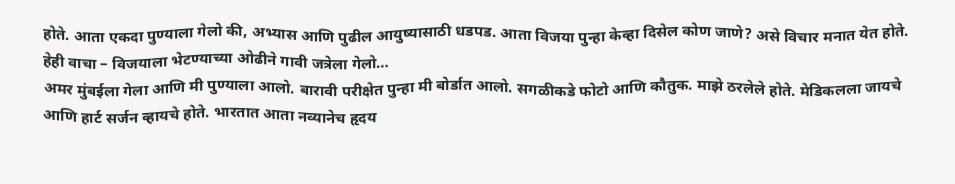होते. आता एकदा पुण्याला गेलो की, अभ्यास आणि पुढील आयुष्यासाठी धडपड. आता विजया पुन्हा केव्हा दिसेल कोण जाणे? असे विचार मनात येत होते.
हेही वाचा – विजयाला भेटण्याच्या ओढीने गावी जत्रेला गेलो…
अमर मुंबईला गेला आणि मी पुण्याला आलो. बारावी परीक्षेत पुन्हा मी बोर्डात आलो. सगळीकडे फोटो आणि कौतुक. माझे ठरलेले होते. मेडिकलला जायचे आणि हार्ट सर्जन व्हायचे होते. भारतात आता नव्यानेच हृदय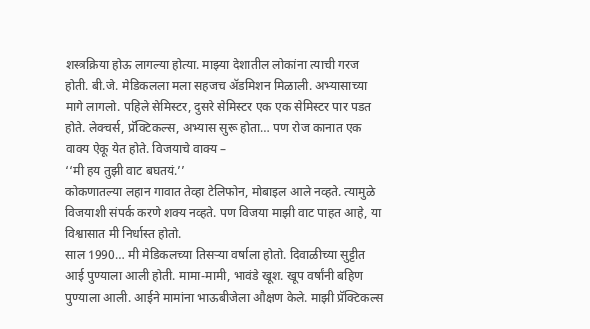शस्त्रक्रिया होऊ लागल्या होत्या. माझ्या देशातील लोकांना त्याची गरज होती. बी.जे. मेडिकलला मला सहजच ॲडमिशन मिळाली. अभ्यासाच्या मागे लागलो. पहिले सेमिस्टर, दुसरे सेमिस्टर एक एक सेमिस्टर पार पडत होते. लेक्चर्स, प्रॅक्टिकल्स, अभ्यास सुरू होता… पण रोज कानात एक वाक्य ऐकू येत होते. विजयाचे वाक्य –
‘‘मी हय तुझी वाट बघतयं.’’
कोकणातल्या लहान गावात तेव्हा टेलिफोन, मोबाइल आले नव्हते. त्यामुळे विजयाशी संपर्क करणे शक्य नव्हते. पण विजया माझी वाट पाहत आहे, या विश्वासात मी निर्धास्त होतो.
साल 1990… मी मेडिकलच्या तिसऱ्या वर्षाला होतो. दिवाळीच्या सुट्टीत आई पुण्याला आली होती. मामा-मामी, भावंडे खूश. खूप वर्षांनी बहिण पुण्याला आली. आईने मामांना भाऊबीजेला औक्षण केले. माझी प्रॅक्टिकल्स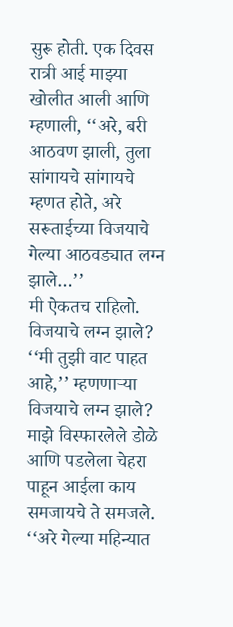सुरू होती. एक दिवस रात्री आई माझ्या खोलीत आली आणि म्हणाली, ‘‘अरे, बरी आठवण झाली, तुला सांगायचे सांगायचे म्हणत होते, अरे सरूताईच्या विजयाचे गेल्या आठवड्यात लग्न झाले…’’
मी ऐकतच राहिलो. विजयाचे लग्न झाले? ‘‘मी तुझी वाट पाहत आहे,’’ म्हणणाऱ्या विजयाचे लग्न झाले? माझे विस्फारलेले डोळे आणि पडलेला चेहरा पाहून आईला काय समजायचे ते समजले. ‘‘अरे गेल्या महिन्यात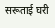सरूताई घरी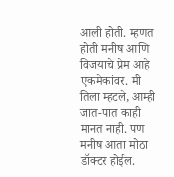आली होती. म्हणत होती मनीष आणि विजयाचे प्रेम आहे एकमेकांवर. मी तिला म्हटले, आम्ही जात-पात काही मानत नाही. पण मनीष आता मोठा डॉक्टर होईल.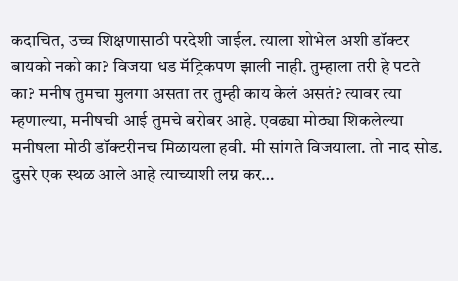कदाचित, उच्च शिक्षणासाठी परदेशी जाईल. त्याला शोभेल अशी डॉक्टर बायको नको का? विजया धड मॅट्रिकपण झाली नाही. तुम्हाला तरी हे पटते का? मनीष तुमचा मुलगा असता तर तुम्ही काय केलं असतं? त्यावर त्या म्हणाल्या, मनीषची आई तुमचे बरोबर आहे. एवढ्या मोठ्या शिकलेल्या मनीषला मोठी डॉक्टरीनच मिळायला हवी. मी सांगते विजयाला. तो नाद सोड. दुसरे एक स्थळ आले आहे त्याच्याशी लग्न कर…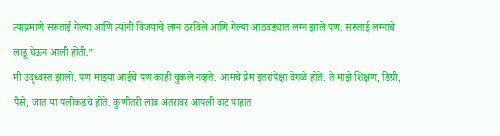त्याप्रमाणे सरुताई गेल्या आणि त्यांनी विजयाचे लग्न ठरविले आणि गेल्या आठवड्यात लग्न झाले पण. सरुताई लग्नाचे लाडू घेऊन आली होती.”
मी उद्ध्वस्त झालो. पण माझ्या आईचे पण काही चुकले नव्हते. आमचे प्रेम इतरांपेक्षा वेगळे होते. ते माझे शिक्षण, डिग्री, पैसे, जात या पलीकडचे होते. कुणीतरी लांब अंतरावर आपली वाट पाहात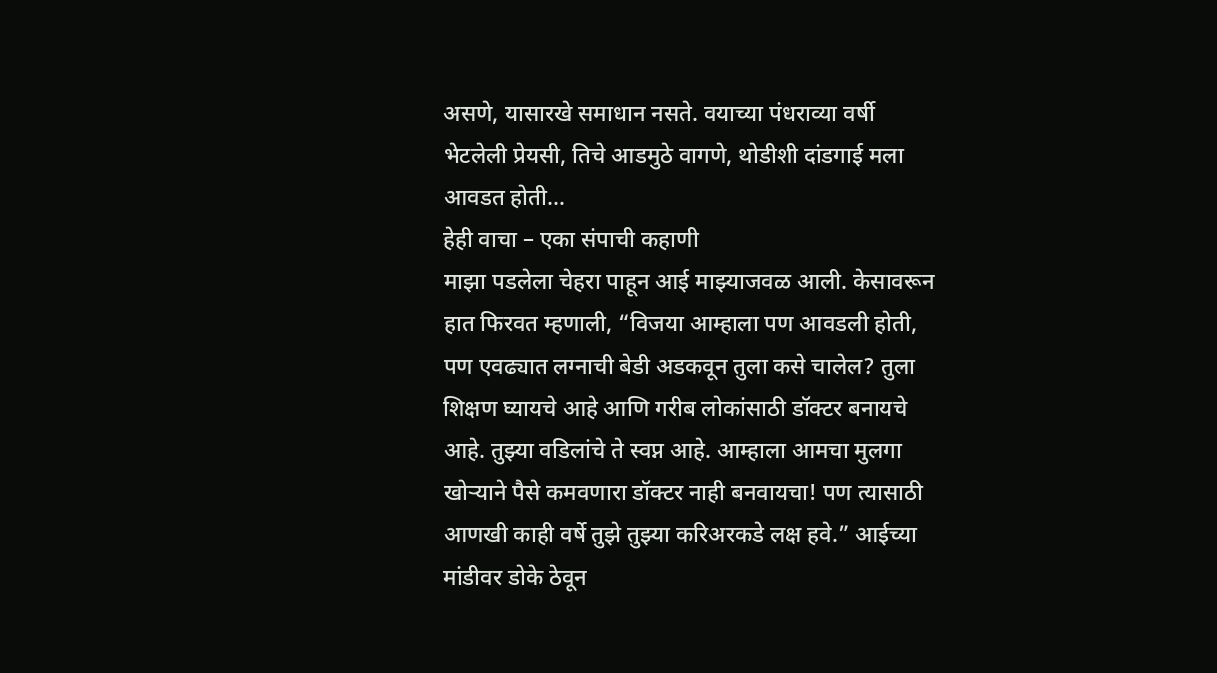असणे, यासारखे समाधान नसते. वयाच्या पंधराव्या वर्षी भेटलेली प्रेयसी, तिचे आडमुठे वागणे, थोडीशी दांडगाई मला आवडत होती…
हेही वाचा – एका संपाची कहाणी
माझा पडलेला चेहरा पाहून आई माझ्याजवळ आली. केसावरून हात फिरवत म्हणाली, “विजया आम्हाला पण आवडली होती, पण एवढ्यात लग्नाची बेडी अडकवून तुला कसे चालेल? तुला शिक्षण घ्यायचे आहे आणि गरीब लोकांसाठी डॉक्टर बनायचे आहे. तुझ्या वडिलांचे ते स्वप्न आहे. आम्हाला आमचा मुलगा खोऱ्याने पैसे कमवणारा डॉक्टर नाही बनवायचा! पण त्यासाठी आणखी काही वर्षे तुझे तुझ्या करिअरकडे लक्ष हवे.” आईच्या मांडीवर डोके ठेवून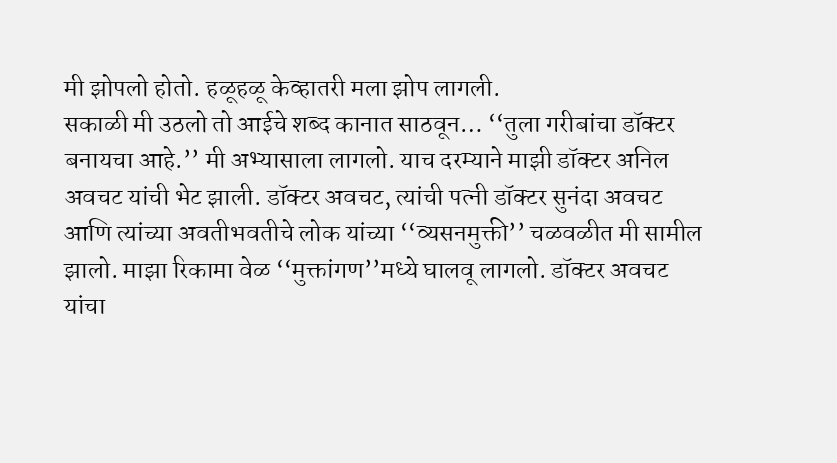मी झोपलो होतो. हळूहळू केव्हातरी मला झोप लागली.
सकाळी मी उठलो तो आईचे शब्द कानात साठवून… ‘‘तुला गरीबांचा डॉक्टर बनायचा आहे.’’ मी अभ्यासाला लागलो. याच दरम्याने माझी डॉक्टर अनिल अवचट यांची भेट झाली. डॉक्टर अवचट, त्यांची पत्नी डॉक्टर सुनंदा अवचट आणि त्यांच्या अवतीभवतीचे लोक यांच्या ‘‘व्यसनमुक्ती’’ चळवळीत मी सामील झालो. माझा रिकामा वेळ ‘‘मुक्तांगण’’मध्ये घालवू लागलो. डॉक्टर अवचट यांचा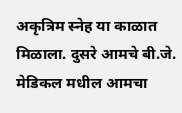अकृत्रिम स्नेह या काळात मिळाला. दुसरे आमचे बी.जे. मेडिकल मधील आमचा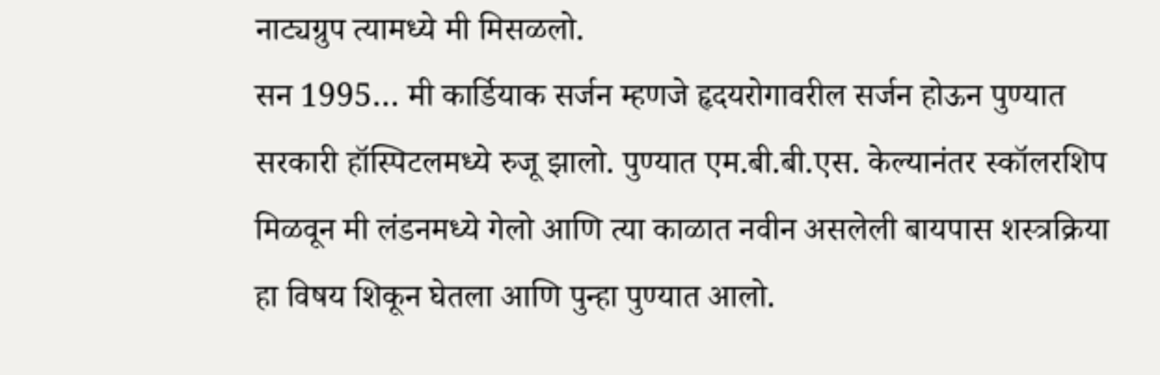नाट्यग्रुप त्यामध्ये मी मिसळलो.
सन 1995… मी कार्डियाक सर्जन म्हणजे हृदयरोगावरील सर्जन होऊन पुण्यात सरकारी हॉस्पिटलमध्ये रुजू झालो. पुण्यात एम.बी.बी.एस. केल्यानंतर स्कॉलरशिप मिळवून मी लंडनमध्ये गेलो आणि त्या काळात नवीन असलेली बायपास शस्त्रक्रिया हा विषय शिकून घेतला आणि पुन्हा पुण्यात आलो.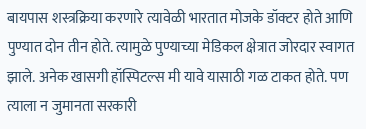बायपास शस्त्रक्रिया करणारे त्यावेळी भारतात मोजके डॉक्टर होते आणि पुण्यात दोन तीन होते. त्यामुळे पुण्याच्या मेडिकल क्षेत्रात जोरदार स्वागत झाले. अनेक खासगी हॉस्पिटल्स मी यावे यासाठी गळ टाकत होते. पण त्याला न जुमानता सरकारी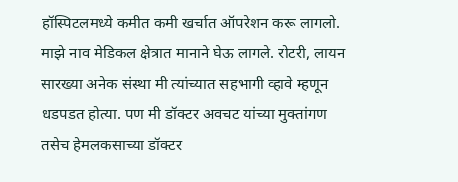हॉस्पिटलमध्ये कमीत कमी खर्चात ऑपरेशन करू लागलो. माझे नाव मेडिकल क्षेत्रात मानाने घेऊ लागले. रोटरी, लायन सारख्या अनेक संस्था मी त्यांच्यात सहभागी व्हावे म्हणून धडपडत होत्या. पण मी डॉक्टर अवचट यांच्या मुक्तांगण तसेच हेमलकसाच्या डॉक्टर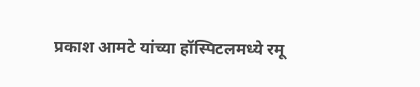प्रकाश आमटे यांच्या हॉस्पिटलमध्ये रमू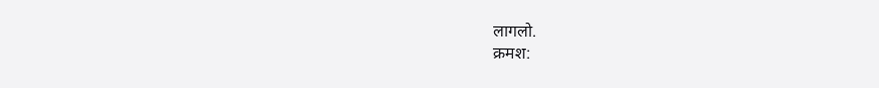लागलो.
क्रमश: